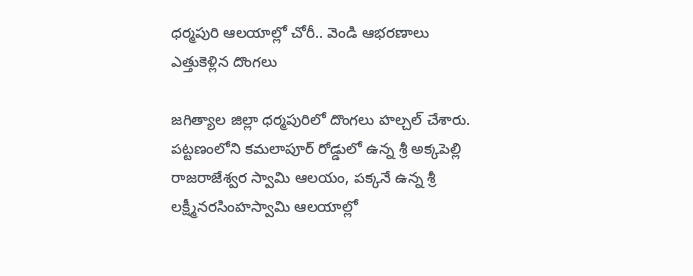ధర్మపురి ఆలయాల్లో చోరీ.. వెండి ఆభరణాలు ఎత్తుకెళ్లిన దొంగలు

జగిత్యాల జిల్లా ధర్మపురిలో దొంగలు హల్చల్ చేశారు. పట్టణంలోని కమలాపూర్ రోడ్డులో ఉన్న శ్రీ అక్కపెల్లి రాజరాజేశ్వర స్వామి ఆలయం, పక్కనే ఉన్న శ్రీ లక్ష్మీనరసింహస్వామి ఆలయాల్లో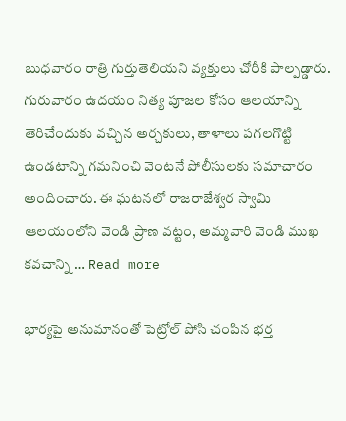బుధవారం రాత్రి గుర్తుతెలియని వ్యక్తులు చోరీకి పాల్పడ్డారు. గురువారం ఉదయం నిత్య పూజల కోసం ఆలయాన్ని తెరిచేందుకు వచ్చిన అర్చకులు, తాళాలు పగలగొట్టి ఉండటాన్ని గమనించి వెంటనే పోలీసులకు సమాచారం అందించారు. ఈ ఘటనలో రాజరాజేశ్వర స్వామి ఆలయంలోని వెండి ప్రాణ వట్టం, అమ్మవారి వెండి ముఖ కవచాన్ని … Read more

భార్యపై అనుమానంతో పెట్రోల్ పోసి చంపిన భర్త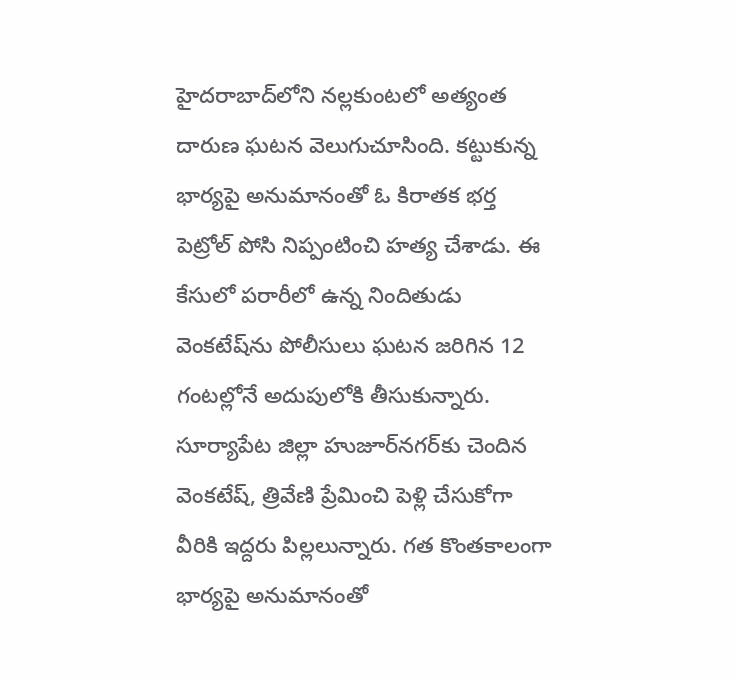హైదరాబాద్‌లోని నల్లకుంటలో అత్యంత దారుణ ఘటన వెలుగుచూసింది. కట్టుకున్న భార్యపై అనుమానంతో ఓ కిరాతక భర్త పెట్రోల్ పోసి నిప్పంటించి హత్య చేశాడు. ఈ కేసులో పరారీలో ఉన్న నిందితుడు వెంకటేష్‌ను పోలీసులు ఘటన జరిగిన 12 గంటల్లోనే అదుపులోకి తీసుకున్నారు. సూర్యాపేట జిల్లా హుజూర్‌నగర్‌కు చెందిన వెంకటేష్, త్రివేణి ప్రేమించి పెళ్లి చేసుకోగా వీరికి ఇద్దరు పిల్లలున్నారు. గత కొంతకాలంగా భార్యపై అనుమానంతో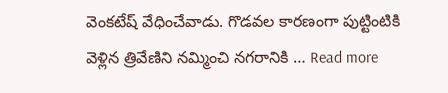వెంకటేష్ వేధించేవాడు. గొడవల కారణంగా పుట్టింటికి వెళ్లిన త్రివేణిని నమ్మించి నగరానికి … Read more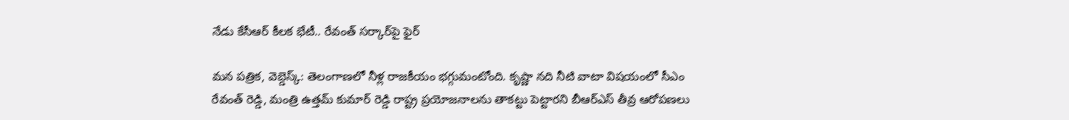నేడు కేసీఆర్ కీలక భేటీ.. రేవంత్ సర్కార్‌పై ఫైర్

మన పత్రిక, వెబ్డెస్క్: తెలంగాణలో నీళ్ల రాజకీయం భగ్గుమంటోంది. కృష్ణా నది నీటి వాటా విషయంలో సీఎం రేవంత్ రెడ్డి, మంత్రి ఉత్తమ్ కుమార్ రెడ్డి రాష్ట్ర ప్రయోజనాలను తాకట్టు పెట్టారని బీఆర్ఎస్ తీవ్ర ఆరోపణలు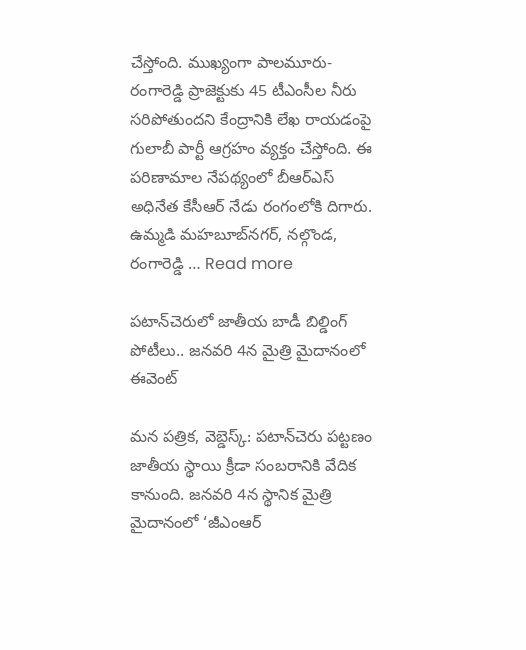చేస్తోంది. ముఖ్యంగా పాలమూరు-రంగారెడ్డి ప్రాజెక్టుకు 45 టీఎంసీల నీరు సరిపోతుందని కేంద్రానికి లేఖ రాయడంపై గులాబీ పార్టీ ఆగ్రహం వ్యక్తం చేస్తోంది. ఈ పరిణామాల నేపథ్యంలో బీఆర్ఎస్ అధినేత కేసీఆర్ నేడు రంగంలోకి దిగారు. ఉమ్మడి మహబూబ్‌నగర్, నల్గొండ, రంగారెడ్డి … Read more

పటాన్‌చెరులో జాతీయ బాడీ బిల్డింగ్ పోటీలు.. జనవరి 4న మైత్రి మైదానంలో ఈవెంట్

మన పత్రిక, వెబ్డెస్క్: పటాన్‌చెరు పట్టణం జాతీయ స్థాయి క్రీడా సంబరానికి వేదిక కానుంది. జనవరి 4న స్థానిక మైత్రి మైదానంలో ‘జీఎంఆర్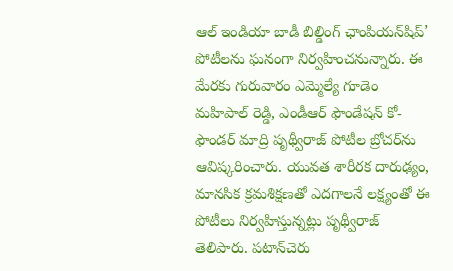ఆల్ ఇండియా బాడీ బిల్డింగ్ ఛాంపియన్‌షిప్’ పోటీలను ఘనంగా నిర్వహించనున్నారు. ఈ మేరకు గురువారం ఎమ్మెల్యే గూడెం మహిపాల్ రెడ్డి, ఎండీఆర్ ఫౌండేషన్ కో-ఫౌండర్ మాద్రి పృథ్వీరాజ్ పోటీల బ్రోచర్‌ను ఆవిష్కరించారు. యువత శారీరక దారుఢ్యం, మానసిక క్రమశిక్షణతో ఎదగాలనే లక్ష్యంతో ఈ పోటీలు నిర్వహిస్తున్నట్లు పృథ్వీరాజ్ తెలిపారు. పటాన్‌చెరు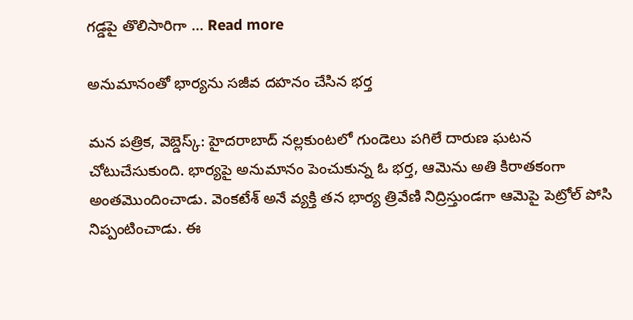గడ్డపై తొలిసారిగా … Read more

అనుమానంతో భార్యను సజీవ దహనం చేసిన భర్త

మన పత్రిక, వెబ్డెస్క్: హైదరాబాద్ నల్లకుంటలో గుండెలు పగిలే దారుణ ఘటన చోటుచేసుకుంది. భార్యపై అనుమానం పెంచుకున్న ఓ భర్త, ఆమెను అతి కిరాతకంగా అంతమొందించాడు. వెంకటేశ్ అనే వ్యక్తి తన భార్య త్రివేణి నిద్రిస్తుండగా ఆమెపై పెట్రోల్ పోసి నిప్పంటించాడు. ఈ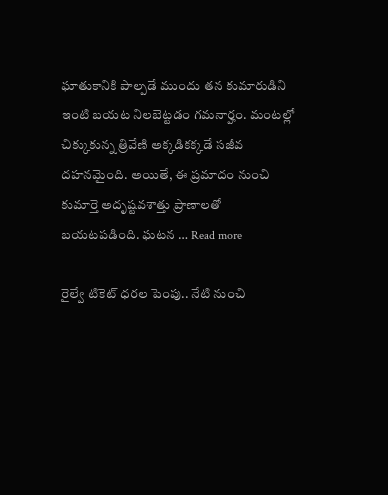ఘాతుకానికి పాల్పడే ముందు తన కుమారుడిని ఇంటి బయట నిలబెట్టడం గమనార్హం. మంటల్లో చిక్కుకున్న త్రివేణి అక్కడికక్కడే సజీవ దహనమైంది. అయితే, ఈ ప్రమాదం నుంచి కుమార్తె అదృష్టవశాత్తు ప్రాణాలతో బయటపడింది. ఘటన … Read more

రైల్వే టికెట్ ధరల పెంపు.. నేటి నుంచి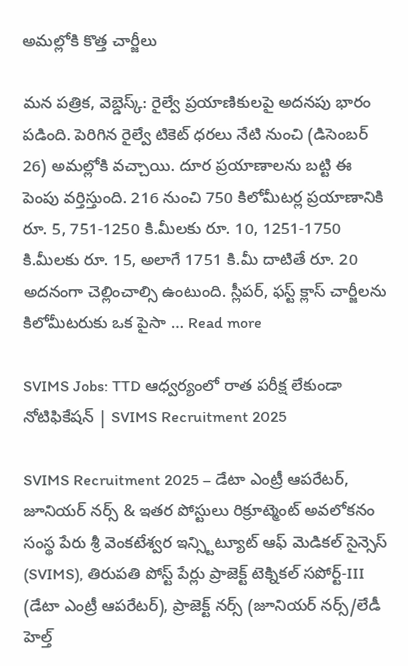అమల్లోకి కొత్త చార్జీలు

మన పత్రిక, వెబ్డెస్క్: రైల్వే ప్రయాణికులపై అదనపు భారం పడింది. పెరిగిన రైల్వే టికెట్ ధరలు నేటి నుంచి (డిసెంబర్ 26) అమల్లోకి వచ్చాయి. దూర ప్రయాణాలను బట్టి ఈ పెంపు వర్తిస్తుంది. 216 నుంచి 750 కిలోమీటర్ల ప్రయాణానికి రూ. 5, 751-1250 కి.మీలకు రూ. 10, 1251-1750 కి.మీలకు రూ. 15, అలాగే 1751 కి.మీ దాటితే రూ. 20 అదనంగా చెల్లించాల్సి ఉంటుంది. స్లీపర్, ఫస్ట్ క్లాస్ చార్జీలను కిలోమీటరుకు ఒక పైసా … Read more

SVIMS Jobs: TTD ఆధ్వర్యంలో రాత పరీక్ష లేకుండా నోటిఫికేషన్ | SVIMS Recruitment 2025

SVIMS Recruitment 2025 – డేటా ఎంట్రీ ఆపరేటర్, జూనియర్ నర్స్ & ఇతర పోస్టులు రిక్రూట్మెంట్ అవలోకనం సంస్థ పేరు శ్రీ వెంకటేశ్వర ఇన్స్టిట్యూట్ ఆఫ్ మెడికల్ సైన్సెస్ (SVIMS), తిరుపతి పోస్ట్ పేర్లు ప్రాజెక్ట్ టెక్నికల్ సపోర్ట్-III (డేటా ఎంట్రీ ఆపరేటర్), ప్రాజెక్ట్ నర్స్ (జూనియర్ నర్స్/లేడీ హెల్త్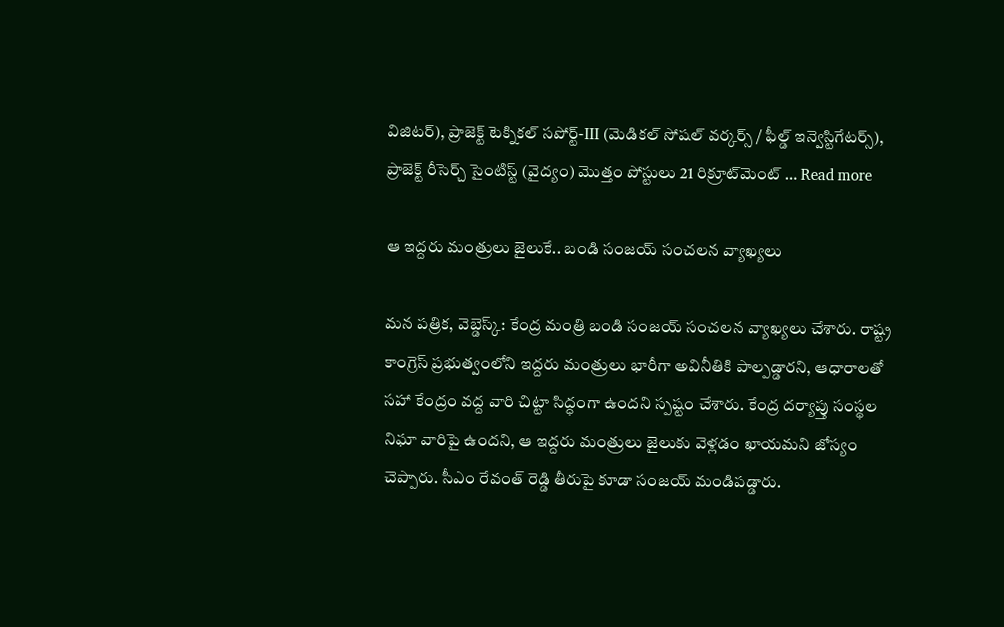విజిటర్), ప్రాజెక్ట్ టెక్నికల్ సపోర్ట్-III (మెడికల్ సోషల్ వర్కర్స్ / ఫీల్డ్ ఇన్వెస్టిగేటర్స్), ప్రాజెక్ట్ రీసెర్చ్ సైంటిస్ట్ (వైద్యం) మొత్తం పోస్టులు 21 రిక్రూట్‌మెంట్ … Read more

ఆ ఇద్దరు మంత్రులు జైలుకే.. బండి సంజయ్ సంచలన వ్యాఖ్యలు

మన పత్రిక, వెబ్డెస్క్: కేంద్ర మంత్రి బండి సంజయ్ సంచలన వ్యాఖ్యలు చేశారు. రాష్ట్ర కాంగ్రెస్ ప్రభుత్వంలోని ఇద్దరు మంత్రులు భారీగా అవినీతికి పాల్పడ్డారని, ఆధారాలతో సహా కేంద్రం వద్ద వారి చిట్టా సిద్ధంగా ఉందని స్పష్టం చేశారు. కేంద్ర దర్యాప్తు సంస్థల నిఘా వారిపై ఉందని, ఆ ఇద్దరు మంత్రులు జైలుకు వెళ్లడం ఖాయమని జోస్యం చెప్పారు. సీఎం రేవంత్ రెడ్డి తీరుపై కూడా సంజయ్ మండిపడ్డారు.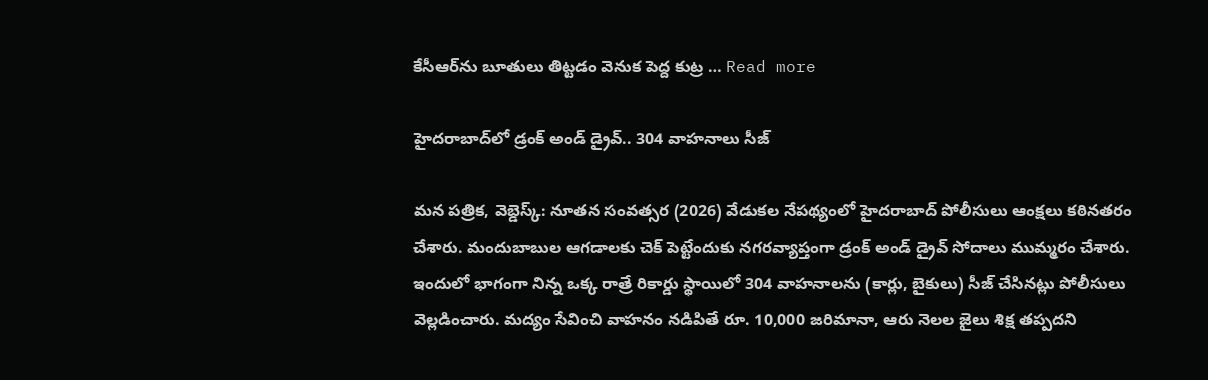కేసీఆర్‌ను బూతులు తిట్టడం వెనుక పెద్ద కుట్ర … Read more

హైదరాబాద్‌లో డ్రంక్ అండ్ డ్రైవ్.. 304 వాహనాలు సీజ్

మన పత్రిక, వెబ్డెస్క్: నూతన సంవత్సర (2026) వేడుకల నేపథ్యంలో హైదరాబాద్ పోలీసులు ఆంక్షలు కఠినతరం చేశారు. మందుబాబుల ఆగడాలకు చెక్ పెట్టేందుకు నగరవ్యాప్తంగా డ్రంక్ అండ్ డ్రైవ్ సోదాలు ముమ్మరం చేశారు. ఇందులో భాగంగా నిన్న ఒక్క రాత్రే రికార్డు స్థాయిలో 304 వాహనాలను (కార్లు, బైకులు) సీజ్ చేసినట్లు పోలీసులు వెల్లడించారు. మద్యం సేవించి వాహనం నడిపితే రూ. 10,000 జరిమానా, ఆరు నెలల జైలు శిక్ష తప్పదని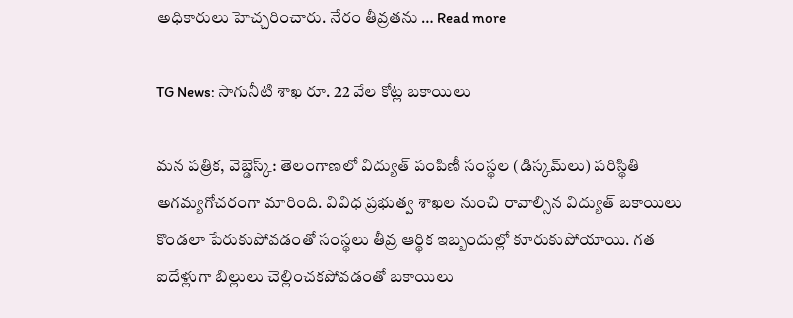అధికారులు హెచ్చరించారు. నేరం తీవ్రతను … Read more

TG News: సాగునీటి శాఖ రూ. 22 వేల కోట్ల బకాయిలు

మన పత్రిక, వెబ్డెస్క్: తెలంగాణలో విద్యుత్ పంపిణీ సంస్థల (డిస్కమ్‌లు) పరిస్థితి అగమ్యగోచరంగా మారింది. వివిధ ప్రభుత్వ శాఖల నుంచి రావాల్సిన విద్యుత్ బకాయిలు కొండలా పేరుకుపోవడంతో సంస్థలు తీవ్ర ఆర్థిక ఇబ్బందుల్లో కూరుకుపోయాయి. గత ఐదేళ్లుగా బిల్లులు చెల్లించకపోవడంతో బకాయిలు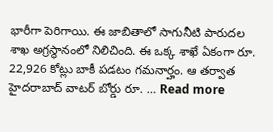భారీగా పెరిగాయి. ఈ జాబితాలో సాగునీటి పారుదల శాఖ అగ్రస్థానంలో నిలిచింది. ఈ ఒక్క శాఖే ఏకంగా రూ. 22,926 కోట్లు బాకీ పడటం గమనార్హం. ఆ తర్వాత హైదరాబాద్ వాటర్ బోర్డు రూ. … Read more